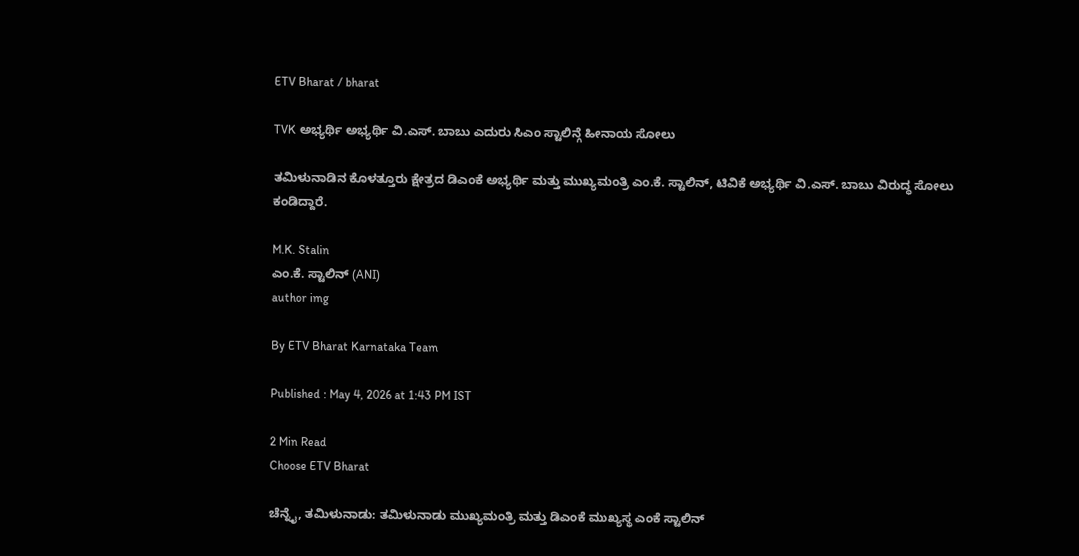ETV Bharat / bharat

TVK ಅಭ್ಯರ್ಥಿ ಅಭ್ಯರ್ಥಿ ವಿ.ಎಸ್. ಬಾಬು ಎದುರು ಸಿಎಂ ಸ್ಟಾಲಿನ್ಗೆ ಹೀನಾಯ ಸೋಲು

ತಮಿಳುನಾಡಿನ ಕೊಳತ್ತೂರು ಕ್ಷೇತ್ರದ ಡಿಎಂಕೆ ಅಭ್ಯರ್ಥಿ ಮತ್ತು ಮುಖ್ಯಮಂತ್ರಿ ಎಂ.ಕೆ. ಸ್ಟಾಲಿನ್, ಟಿವಿಕೆ ಅಭ್ಯರ್ಥಿ ವಿ.ಎಸ್. ಬಾಬು ವಿರುದ್ಧ ಸೋಲು ಕಂಡಿದ್ದಾರೆ.

M.K. Stalin
ಎಂ.ಕೆ. ಸ್ಟಾಲಿನ್ (ANI)
author img

By ETV Bharat Karnataka Team

Published : May 4, 2026 at 1:43 PM IST

2 Min Read
Choose ETV Bharat

ಚೆನ್ನೈ, ತಮಿಳುನಾಡು: ತಮಿಳುನಾಡು ಮುಖ್ಯಮಂತ್ರಿ ಮತ್ತು ಡಿಎಂಕೆ ಮುಖ್ಯಸ್ಥ ಎಂಕೆ ಸ್ಟಾಲಿನ್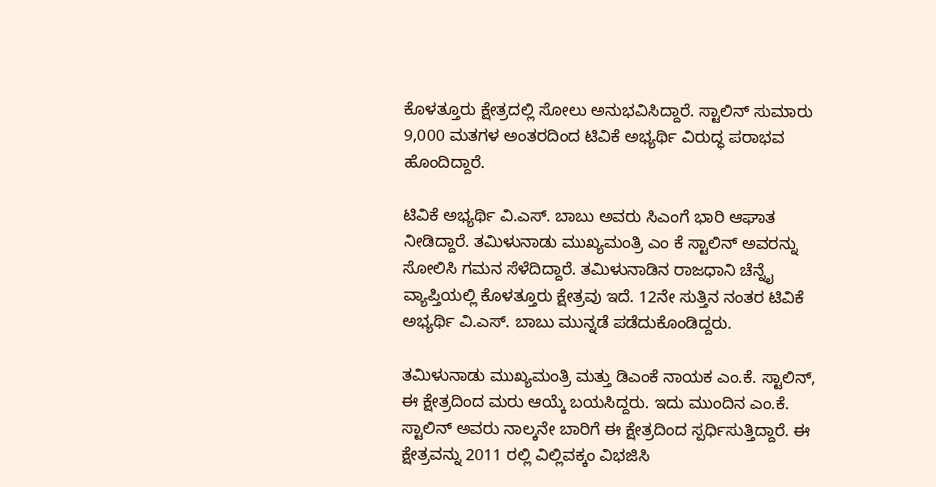ಕೊಳತ್ತೂರು ಕ್ಷೇತ್ರದಲ್ಲಿ ಸೋಲು ಅನುಭವಿಸಿದ್ದಾರೆ. ಸ್ಟಾಲಿನ್ ಸುಮಾರು 9,000 ಮತಗಳ ಅಂತರದಿಂದ ಟಿವಿಕೆ ಅಭ್ಯರ್ಥಿ ವಿರುದ್ಧ ಪರಾಭವ ಹೊಂದಿದ್ದಾರೆ.

ಟಿವಿಕೆ ಅಭ್ಯರ್ಥಿ ವಿ.ಎಸ್. ಬಾಬು ಅವರು ಸಿಎಂಗೆ ಭಾರಿ ಆಘಾತ ನೀಡಿದ್ದಾರೆ. ತಮಿಳುನಾಡು ಮುಖ್ಯಮಂತ್ರಿ ಎಂ ಕೆ ಸ್ಟಾಲಿನ್ ಅವರನ್ನು ಸೋಲಿಸಿ ಗಮನ ಸೆಳೆದಿದ್ದಾರೆ. ತಮಿಳುನಾಡಿನ ರಾಜಧಾನಿ ಚೆನ್ನೈ ವ್ಯಾಪ್ತಿಯಲ್ಲಿ ಕೊಳತ್ತೂರು ಕ್ಷೇತ್ರವು ಇದೆ. 12ನೇ ಸುತ್ತಿನ ನಂತರ ಟಿವಿಕೆ ಅಭ್ಯರ್ಥಿ ವಿ.ಎಸ್. ಬಾಬು ಮುನ್ನಡೆ ಪಡೆದುಕೊಂಡಿದ್ದರು.

ತಮಿಳುನಾಡು ಮುಖ್ಯಮಂತ್ರಿ ಮತ್ತು ಡಿಎಂಕೆ ನಾಯಕ ಎಂ.ಕೆ. ಸ್ಟಾಲಿನ್, ಈ ಕ್ಷೇತ್ರದಿಂದ ಮರು ಆಯ್ಕೆ ಬಯಸಿದ್ದರು. ಇದು ಮುಂದಿನ ಎಂ.ಕೆ. ಸ್ಟಾಲಿನ್ ಅವರು ನಾಲ್ಕನೇ ಬಾರಿಗೆ ಈ ಕ್ಷೇತ್ರದಿಂದ ಸ್ಪರ್ಧಿಸುತ್ತಿದ್ದಾರೆ. ಈ ಕ್ಷೇತ್ರವನ್ನು 2011 ರಲ್ಲಿ ವಿಲ್ಲಿವಕ್ಕಂ ವಿಭಜಿಸಿ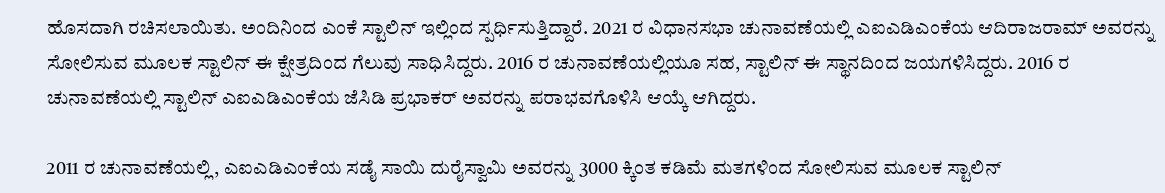ಹೊಸದಾಗಿ ರಚಿಸಲಾಯಿತು. ಅಂದಿನಿಂದ ಎಂಕೆ ಸ್ಟಾಲಿನ್ ಇಲ್ಲಿಂದ ಸ್ಪರ್ಧಿಸುತ್ತಿದ್ದಾರೆ. 2021 ರ ವಿಧಾನಸಭಾ ಚುನಾವಣೆಯಲ್ಲಿ ಎಐಎಡಿಎಂಕೆಯ ಆದಿರಾಜರಾಮ್ ಅವರನ್ನು ಸೋಲಿಸುವ ಮೂಲಕ ಸ್ಟಾಲಿನ್ ಈ ಕ್ಷೇತ್ರದಿಂದ ಗೆಲುವು ಸಾಧಿಸಿದ್ದರು. 2016 ರ ಚುನಾವಣೆಯಲ್ಲಿಯೂ ಸಹ, ಸ್ಟಾಲಿನ್ ಈ ಸ್ಥಾನದಿಂದ ಜಯಗಳಿಸಿದ್ದರು. 2016 ರ ಚುನಾವಣೆಯಲ್ಲಿ ಸ್ಟಾಲಿನ್ ಎಐಎಡಿಎಂಕೆಯ ಜೆಸಿಡಿ ಪ್ರಭಾಕರ್ ಅವರನ್ನು ಪರಾಭವಗೊಳಿಸಿ ಆಯ್ಕೆ ಆಗಿದ್ದರು.

2011 ರ ಚುನಾವಣೆಯಲ್ಲಿ, ಎಐಎಡಿಎಂಕೆಯ ಸಡೈ ಸಾಯಿ ದುರೈಸ್ವಾಮಿ ಅವರನ್ನು 3000 ಕ್ಕಿಂತ ಕಡಿಮೆ ಮತಗಳಿಂದ ಸೋಲಿಸುವ ಮೂಲಕ ಸ್ಟಾಲಿನ್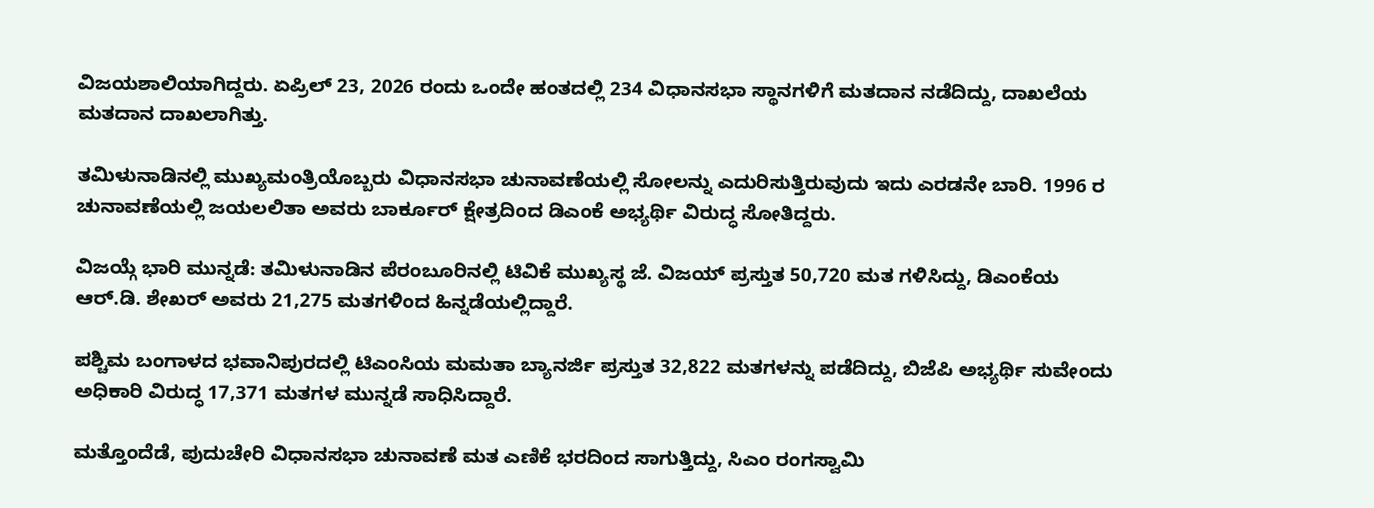ವಿಜಯಶಾಲಿಯಾಗಿದ್ದರು. ಏಪ್ರಿಲ್ 23, 2026 ರಂದು ಒಂದೇ ಹಂತದಲ್ಲಿ 234 ವಿಧಾನಸಭಾ ಸ್ಥಾನಗಳಿಗೆ ಮತದಾನ ನಡೆದಿದ್ದು, ದಾಖಲೆಯ ಮತದಾನ ದಾಖಲಾಗಿತ್ತು.

ತಮಿಳುನಾಡಿನಲ್ಲಿ ಮುಖ್ಯಮಂತ್ರಿಯೊಬ್ಬರು ವಿಧಾನಸಭಾ ಚುನಾವಣೆಯಲ್ಲಿ ಸೋಲನ್ನು ಎದುರಿಸುತ್ತಿರುವುದು ಇದು ಎರಡನೇ ಬಾರಿ. 1996 ರ ಚುನಾವಣೆಯಲ್ಲಿ ಜಯಲಲಿತಾ ಅವರು ಬಾರ್ಕೂರ್ ಕ್ಷೇತ್ರದಿಂದ ಡಿಎಂಕೆ ಅಭ್ಯರ್ಥಿ ವಿರುದ್ಧ ಸೋತಿದ್ದರು.

ವಿಜಯ್ಗೆ ಭಾರಿ ಮುನ್ನಡೆ: ತಮಿಳುನಾಡಿನ ಪೆರಂಬೂರಿನಲ್ಲಿ ಟಿವಿಕೆ ಮುಖ್ಯಸ್ಥ ಜೆ. ವಿಜಯ್ ಪ್ರಸ್ತುತ 50,720 ಮತ ಗಳಿಸಿದ್ದು, ಡಿಎಂಕೆಯ ಆರ್.ಡಿ. ಶೇಖರ್ ಅವರು 21,275 ಮತಗಳಿಂದ ಹಿನ್ನಡೆಯಲ್ಲಿದ್ದಾರೆ.

ಪಶ್ಚಿಮ ಬಂಗಾಳದ ಭವಾನಿಪುರದಲ್ಲಿ ಟಿಎಂಸಿಯ ಮಮತಾ ಬ್ಯಾನರ್ಜಿ ಪ್ರಸ್ತುತ 32,822 ಮತಗಳನ್ನು ಪಡೆದಿದ್ದು, ಬಿಜೆಪಿ ಅಭ್ಯರ್ಥಿ ಸುವೇಂದು ಅಧಿಕಾರಿ ವಿರುದ್ಧ 17,371 ಮತಗಳ ಮುನ್ನಡೆ ಸಾಧಿಸಿದ್ದಾರೆ.

ಮತ್ತೊಂದೆಡೆ, ಪುದುಚೇರಿ ವಿಧಾನಸಭಾ ಚುನಾವಣೆ ಮತ ಎಣಿಕೆ ಭರದಿಂದ ಸಾಗುತ್ತಿದ್ದು, ಸಿಎಂ ರಂಗಸ್ವಾಮಿ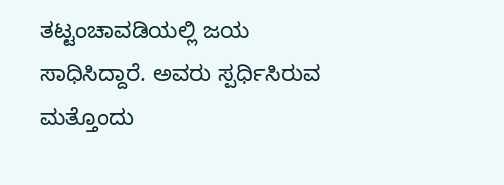ತಟ್ಟಂಚಾವಡಿಯಲ್ಲಿ ಜಯ ಸಾಧಿಸಿದ್ದಾರೆ. ಅವರು ಸ್ಪರ್ಧಿಸಿರುವ ಮತ್ತೊಂದು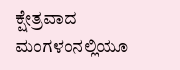ಕ್ಷೇತ್ರವಾದ ಮಂಗಳಂನಲ್ಲಿಯೂ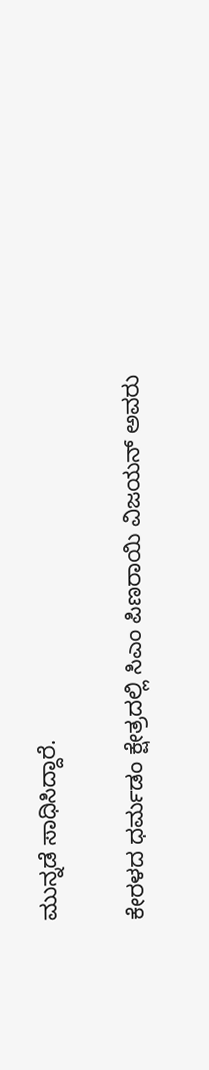ಮುನ್ನಡೆ ಸಾಧಿಸಿದ್ದಾರೆ.

ಕೇರಳದ ಧರ್ಮಡಂ ಕ್ಷೇತ್ರದಲ್ಲಿ ಸಿಎಂ ಪಿಣರಾಯಿ ವಿಜಯನ್ ಅವರು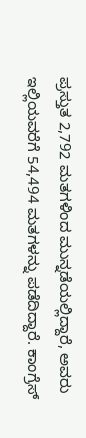ಪ್ರಸ್ತುತ 2,792 ಮತಗಳಿಂದ ಮುನ್ನಡೆಯಲ್ಲಿದ್ದಾರೆ, ಅವರು ಇಲ್ಲಿಯವರೆಗೆ 54,494 ಮತಗಳನ್ನು ಪಡೆದಿದ್ದಾರೆ. ಕಾಂಗ್ರೆಸ್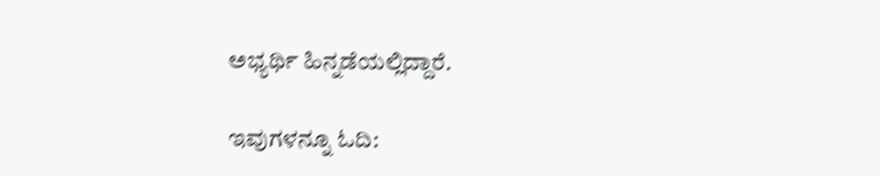ಅಭ್ಯರ್ಥಿ ಹಿನ್ನಡೆಯಲ್ಲಿದ್ದಾರೆ.

ಇವುಗಳನ್ನೂ ಓದಿ: